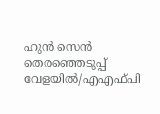ഹുന്‍ സെന്‍ തെരഞ്ഞെടുപ്പ് വേളയില്‍/എഎഫ്പി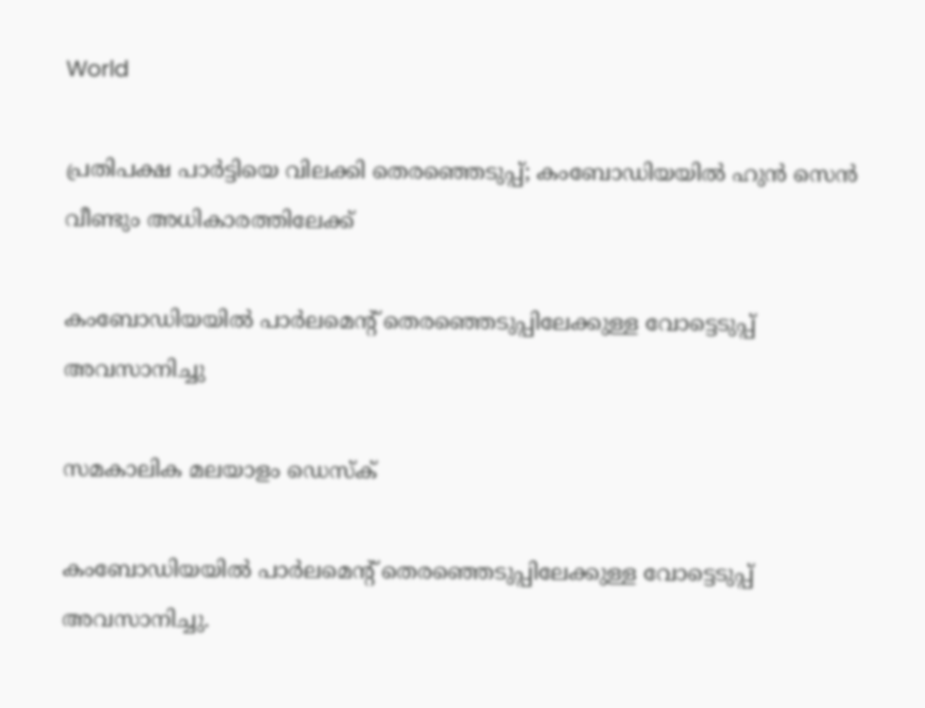World

പ്രതിപക്ഷ പാര്‍ട്ടിയെ വിലക്കി തെരഞ്ഞെടുപ്പ്; കംബോഡിയയില്‍ ഹുന്‍ സെന്‍ വീണ്ടും അധികാരത്തിലേക്ക്

കംബോഡിയയില്‍ പാര്‍ലമെന്റ് തെരഞ്ഞെടുപ്പിലേക്കുള്ള വോട്ടെടുപ്പ് അവസാനിച്ചു

സമകാലിക മലയാളം ഡെസ്ക്

കംബോഡിയയില്‍ പാര്‍ലമെന്റ് തെരഞ്ഞെടുപ്പിലേക്കുള്ള വോട്ടെടുപ്പ് അവസാനിച്ചു.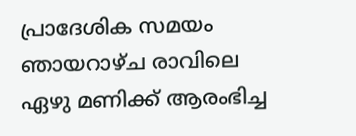പ്രാദേശിക സമയം ഞായറാഴ്ച രാവിലെ ഏഴു മണിക്ക് ആരംഭിച്ച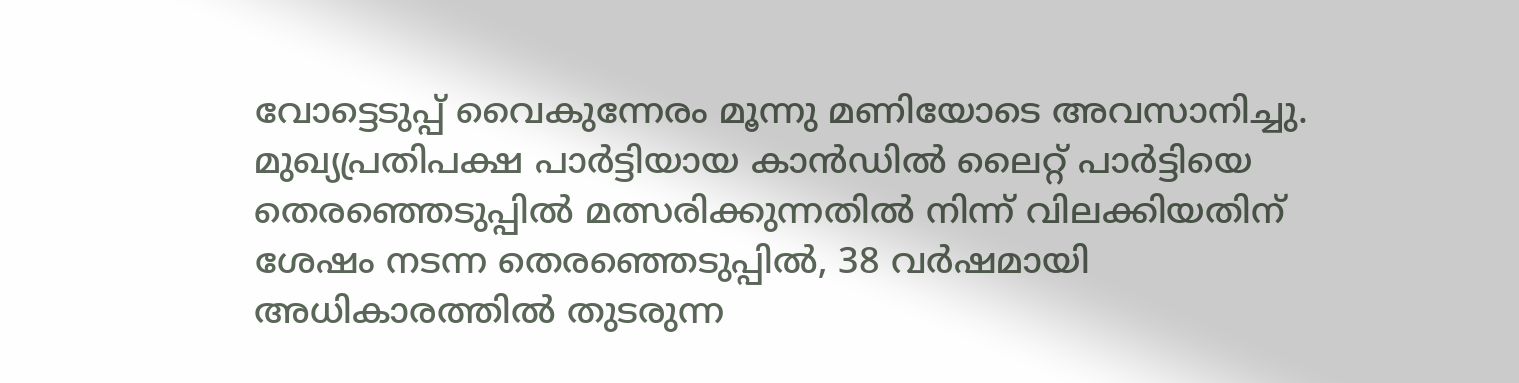വോട്ടെടുപ്പ് വൈകുന്നേരം മൂന്നു മണിയോടെ അവസാനിച്ചു. മുഖ്യപ്രതിപക്ഷ പാര്‍ട്ടിയായ കാന്‍ഡില്‍ ലൈറ്റ് പാര്‍ട്ടിയെ തെരഞ്ഞെടുപ്പില്‍ മത്സരിക്കുന്നതില്‍ നിന്ന് വിലക്കിയതിന് ശേഷം നടന്ന തെരഞ്ഞെടുപ്പില്‍, 38 വര്‍ഷമായി അധികാരത്തില്‍ തുടരുന്ന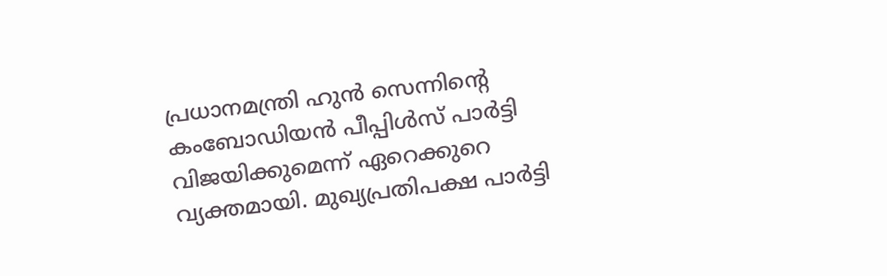പ്രധാനമന്ത്രി ഹുന്‍ സെന്നിന്റെ കംബോഡിയന്‍ പീപ്പിള്‍സ് പാര്‍ട്ടി വിജയിക്കുമെന്ന് ഏറെക്കുറെ വ്യക്തമായി. മുഖ്യപ്രതിപക്ഷ പാര്‍ട്ടി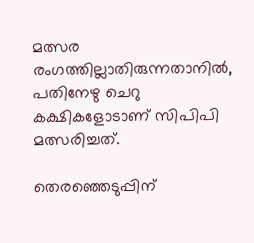മത്സര രംഗത്തില്ലാതിരുന്നതാനില്‍, പതിനേഴു ചെറു കക്ഷികളോടാണ് സിപിപി മത്സരിച്ചത്.

തെരഞ്ഞെടുപ്പിന്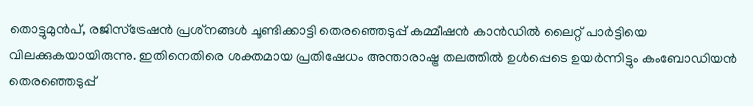തൊട്ടുമുന്‍പ്, രജിസ്‌ട്രേഷന്‍ പ്രശ്‌നങ്ങള്‍ ചൂണ്ടിക്കാട്ടി തെരഞ്ഞെടുപ്പ് കമ്മീഷന്‍ കാന്‍ഡില്‍ ലൈറ്റ് പാര്‍ട്ടിയെ വിലക്കുകയായിരുന്നു. ഇതിനെതിരെ ശക്തമായ പ്രതിഷേധം അന്താരാഷ്ട്ര തലത്തില്‍ ഉള്‍പ്പെടെ ഉയര്‍ന്നിട്ടും കംബോഡിയന്‍ തെരഞ്ഞെടുപ്പ്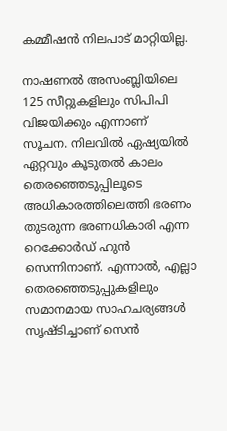കമ്മീഷന്‍ നിലപാട് മാറ്റിയില്ല.

നാഷണല്‍ അസംബ്ലിയിലെ 125 സീറ്റുകളിലും സിപിപി വിജയിക്കും എന്നാണ് സൂചന. നിലവില്‍ ഏഷ്യയില്‍ ഏറ്റവും കൂടുതല്‍ കാലം തെരഞ്ഞെടുപ്പിലൂടെ അധികാരത്തിലെത്തി ഭരണം തുടരുന്ന ഭരണധികാരി എന്ന റെക്കോര്‍ഡ് ഹുന്‍ സെന്നിനാണ്. എന്നാല്‍, എല്ലാ തെരഞ്ഞെടുപ്പുകളിലും സമാനമായ സാഹചര്യങ്ങള്‍ സൃഷ്ടിച്ചാണ് സെന്‍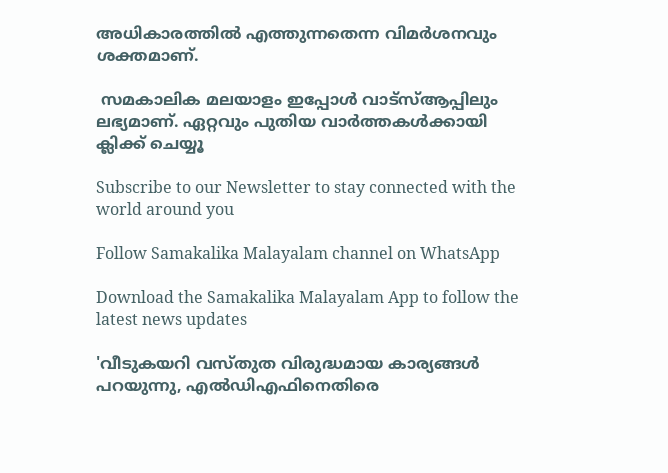അധികാരത്തില്‍ എത്തുന്നതെന്ന വിമര്‍ശനവും ശക്തമാണ്.

 സമകാലിക മലയാളം ഇപ്പോള്‍ വാട്‌സ്ആപ്പിലും ലഭ്യമാണ്. ഏറ്റവും പുതിയ വാര്‍ത്തകള്‍ക്കായി ക്ലിക്ക് ചെയ്യൂ

Subscribe to our Newsletter to stay connected with the world around you

Follow Samakalika Malayalam channel on WhatsApp

Download the Samakalika Malayalam App to follow the latest news updates

'വീടുകയറി വസ്തുത വിരുദ്ധമായ കാര്യങ്ങള്‍ പറയുന്നു, എല്‍ഡിഎഫിനെതിരെ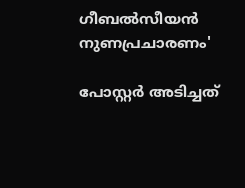ഗീബല്‍സീയന്‍ നുണപ്രചാരണം'

പോസ്റ്റര്‍ അടിച്ചത്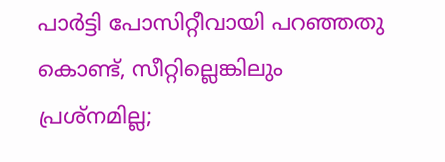പാര്‍ട്ടി പോസിറ്റീവായി പറഞ്ഞതു കൊണ്ട്, സീറ്റില്ലെങ്കിലും പ്രശ്‌നമില്ല;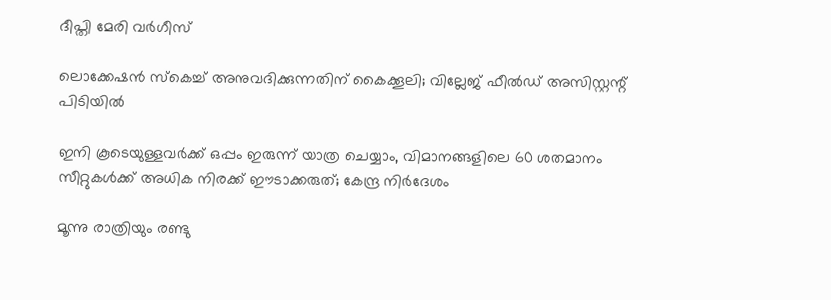ദീപ്തി മേരി വര്‍ഗീസ്

ലൊക്കേഷന്‍ സ്‌കെച്ച് അനുവദിക്കുന്നതിന് കൈക്കൂലി; വില്ലേജ് ഫീല്‍ഡ് അസിസ്റ്റന്റ് പിടിയില്‍

ഇനി കൂടെയുള്ളവര്‍ക്ക് ഒപ്പം ഇരുന്ന് യാത്ര ചെയ്യാം, വിമാനങ്ങളിലെ 60 ശതമാനം സീറ്റുകള്‍ക്ക് അധിക നിരക്ക് ഈടാക്കരുത്; കേന്ദ്ര നിര്‍ദേശം

മൂന്നു രാത്രിയും രണ്ടു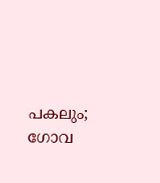പകലും; ഗോവ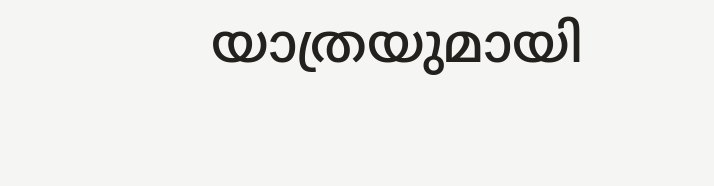യാത്രയുമായി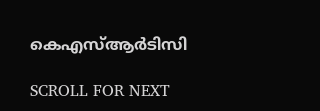കെഎസ്ആര്‍ടിസി

SCROLL FOR NEXT